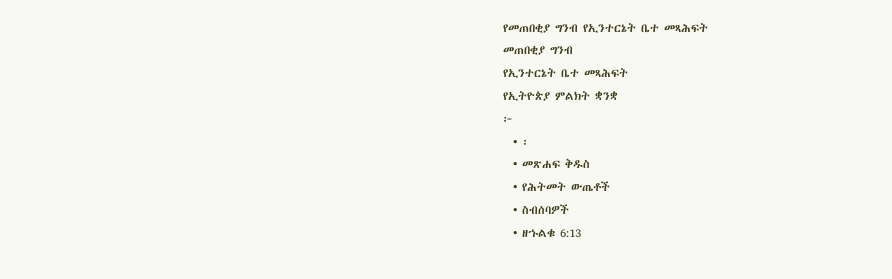የመጠበቂያ ግንብ የኢንተርኔት ቤተ መጻሕፍት
መጠበቂያ ግንብ
የኢንተርኔት ቤተ መጻሕፍት
የኢትዮጵያ ምልክት ቋንቋ
፦
  • ፡
  • መጽሐፍ ቅዱስ
  • የሕትመት ውጤቶች
  • ስብሰባዎች
  • ዘኁልቁ 6:13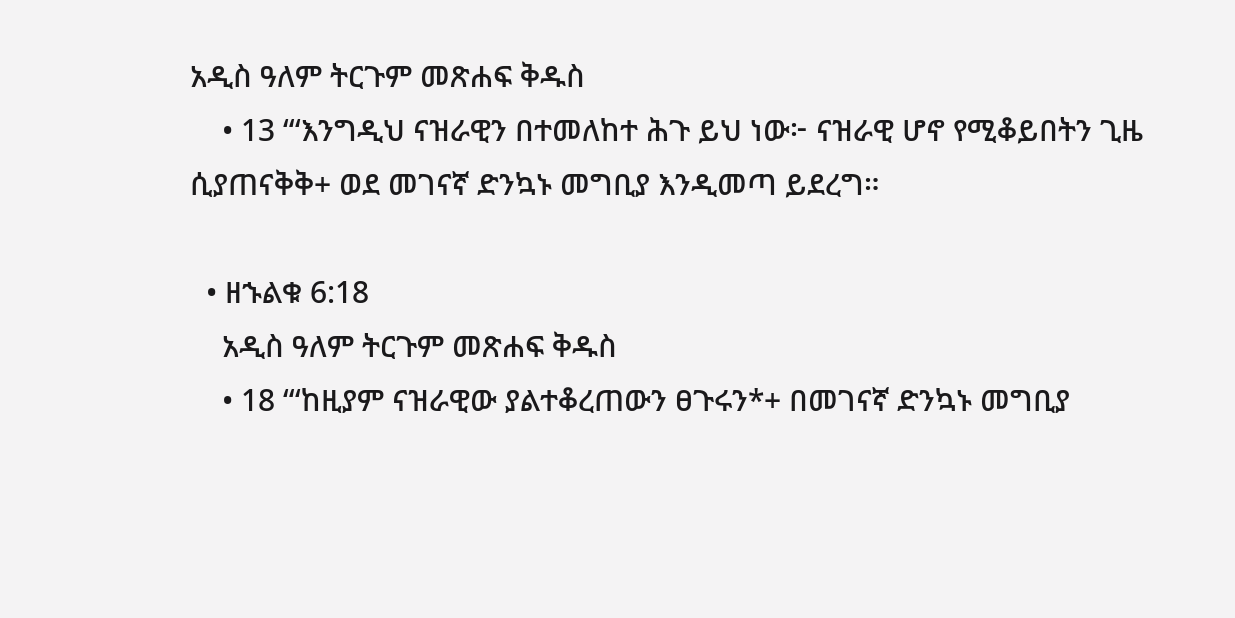አዲስ ዓለም ትርጉም መጽሐፍ ቅዱስ
    • 13 “‘እንግዲህ ናዝራዊን በተመለከተ ሕጉ ይህ ነው፦ ናዝራዊ ሆኖ የሚቆይበትን ጊዜ ሲያጠናቅቅ+ ወደ መገናኛ ድንኳኑ መግቢያ እንዲመጣ ይደረግ።

  • ዘኁልቁ 6:18
    አዲስ ዓለም ትርጉም መጽሐፍ ቅዱስ
    • 18 “‘ከዚያም ናዝራዊው ያልተቆረጠውን ፀጉሩን*+ በመገናኛ ድንኳኑ መግቢያ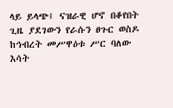ላይ ይላጭ፤ ናዝራዊ ሆኖ በቆየበት ጊዜ ያደገውን የራሱን ፀጉር ወስዶ ከኅብረት መሥዋዕቱ ሥር ባለው እሳት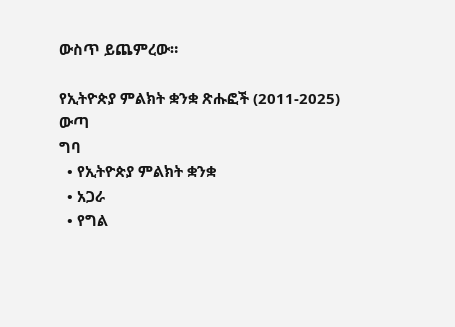ውስጥ ይጨምረው።

የኢትዮጵያ ምልክት ቋንቋ ጽሑፎች (2011-2025)
ውጣ
ግባ
  • የኢትዮጵያ ምልክት ቋንቋ
  • አጋራ
  • የግል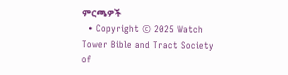ምርጫዎች
  • Copyright © 2025 Watch Tower Bible and Tract Society of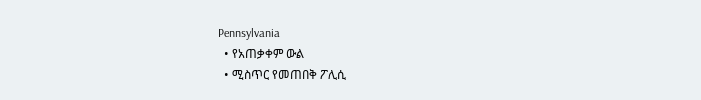Pennsylvania
  • የአጠቃቀም ውል
  • ሚስጥር የመጠበቅ ፖሊሲ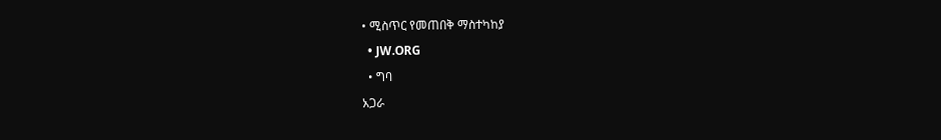• ሚስጥር የመጠበቅ ማስተካከያ
  • JW.ORG
  • ግባ
አጋራ